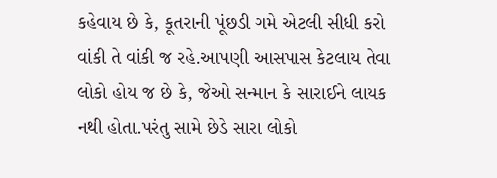કહેવાય છે કે, કૂતરાની પૂંછડી ગમે એટલી સીધી કરો વાંકી તે વાંકી જ રહે.આપણી આસપાસ કેટલાય તેવા લોકો હોય જ છે કે, જેઓ સન્માન કે સારાઈને લાયક નથી હોતા.પરંતુ સામે છેડે સારા લોકો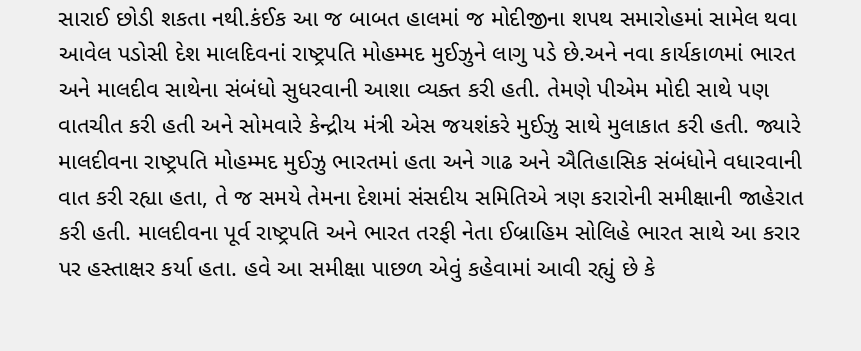સારાઈ છોડી શકતા નથી.કંઈક આ જ બાબત હાલમાં જ મોદીજીના શપથ સમારોહમાં સામેલ થવા આવેલ પડોસી દેશ માલદિવનાં રાષ્ટ્રપતિ મોહમ્મદ મુઈઝુને લાગુ પડે છે.અને નવા કાર્યકાળમાં ભારત અને માલદીવ સાથેના સંબંધો સુધરવાની આશા વ્યક્ત કરી હતી. તેમણે પીએમ મોદી સાથે પણ વાતચીત કરી હતી અને સોમવારે કેન્દ્રીય મંત્રી એસ જયશંકરે મુઈઝુ સાથે મુલાકાત કરી હતી. જ્યારે માલદીવના રાષ્ટ્રપતિ મોહમ્મદ મુઈઝુ ભારતમાં હતા અને ગાઢ અને ઐતિહાસિક સંબંધોને વધારવાની વાત કરી રહ્યા હતા, તે જ સમયે તેમના દેશમાં સંસદીય સમિતિએ ત્રણ કરારોની સમીક્ષાની જાહેરાત કરી હતી. માલદીવના પૂર્વ રાષ્ટ્રપતિ અને ભારત તરફી નેતા ઈબ્રાહિમ સોલિહે ભારત સાથે આ કરાર પર હસ્તાક્ષર કર્યા હતા. હવે આ સમીક્ષા પાછળ એવું કહેવામાં આવી રહ્યું છે કે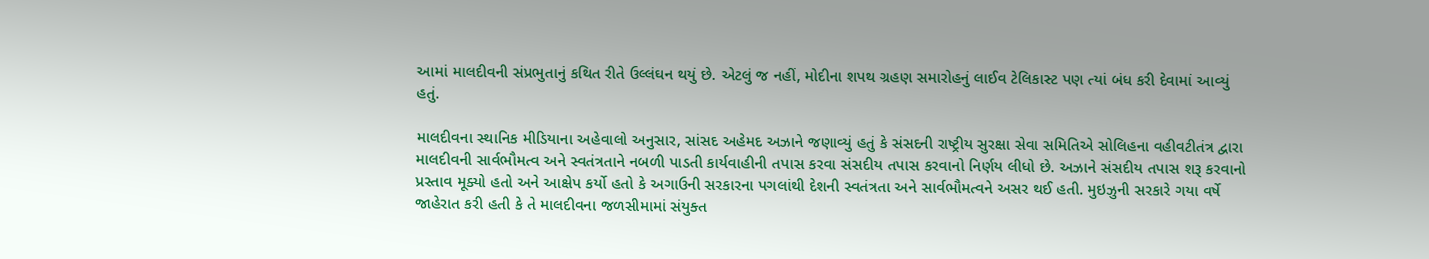આમાં માલદીવની સંપ્રભુતાનું કથિત રીતે ઉલ્લંઘન થયું છે. એટલું જ નહીં, મોદીના શપથ ગ્રહણ સમારોહનું લાઈવ ટેલિકાસ્ટ પણ ત્યાં બંધ કરી દેવામાં આવ્યું હતું.

માલદીવના સ્થાનિક મીડિયાના અહેવાલો અનુસાર, સાંસદ અહેમદ અઝાને જણાવ્યું હતું કે સંસદની રાષ્ટ્રીય સુરક્ષા સેવા સમિતિએ સોલિહના વહીવટીતંત્ર દ્વારા માલદીવની સાર્વભૌમત્વ અને સ્વતંત્રતાને નબળી પાડતી કાર્યવાહીની તપાસ કરવા સંસદીય તપાસ કરવાનો નિર્ણય લીધો છે. અઝાને સંસદીય તપાસ શરૂ કરવાનો પ્રસ્તાવ મૂક્યો હતો અને આક્ષેપ કર્યો હતો કે અગાઉની સરકારના પગલાંથી દેશની સ્વતંત્રતા અને સાર્વભૌમત્વને અસર થઈ હતી. મુઇઝુની સરકારે ગયા વર્ષે જાહેરાત કરી હતી કે તે માલદીવના જળસીમામાં સંયુક્ત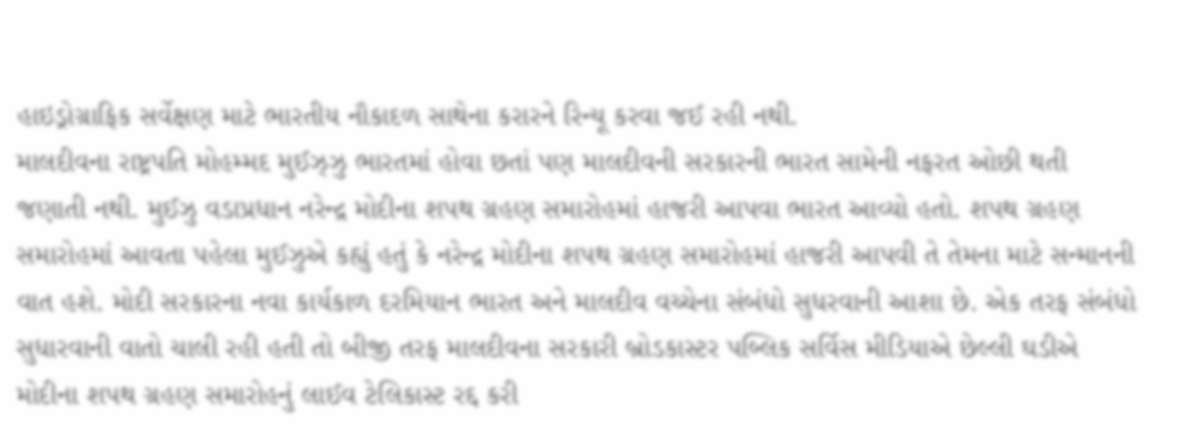હાઇડ્રોગ્રાફિક સર્વેક્ષણ માટે ભારતીય નૌકાદળ સાથેના કરારને રિન્યૂ કરવા જઈ રહી નથી.
માલદીવના રાષ્ટ્રપતિ મોહમ્મદ મુઈઝ્ઝુ ભારતમાં હોવા છતાં પણ માલદીવની સરકારની ભારત સામેની નફરત ઓછી થતી જણાતી નથી. મુઈઝુ વડાપ્રધાન નરેન્દ્ર મોદીના શપથ ગ્રહણ સમારોહમાં હાજરી આપવા ભારત આવ્યો હતો. શપથ ગ્રહણ સમારોહમાં આવતા પહેલા મુઈઝુએ કહ્યું હતું કે નરેન્દ્ર મોદીના શપથ ગ્રહણ સમારોહમાં હાજરી આપવી તે તેમના માટે સન્માનની વાત હશે. મોદી સરકારના નવા કાર્યકાળ દરમિયાન ભારત અને માલદીવ વચ્ચેના સંબંધો સુધરવાની આશા છે. એક તરફ સંબંધો સુધારવાની વાતો ચાલી રહી હતી તો બીજી તરફ માલદીવના સરકારી બ્રોડકાસ્ટર પબ્લિક સર્વિસ મીડિયાએ છેલ્લી ઘડીએ મોદીના શપથ ગ્રહણ સમારોહનું લાઈવ ટેલિકાસ્ટ રદ્દ કરી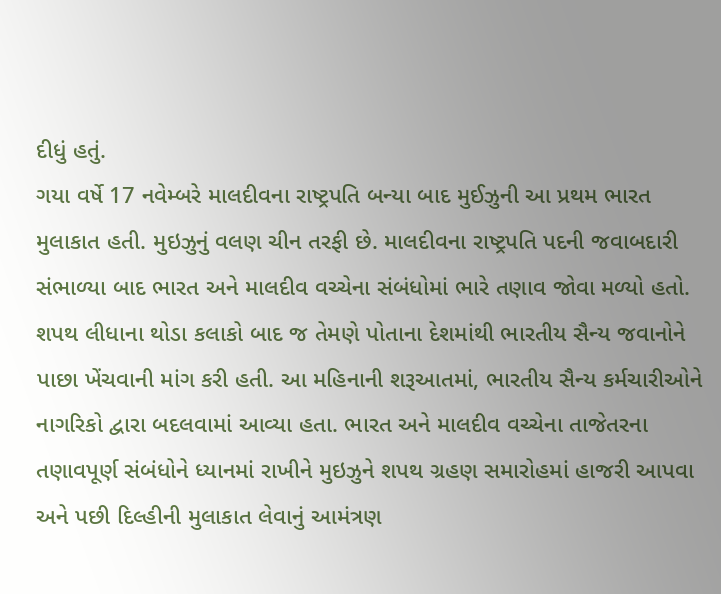દીધું હતું.
ગયા વર્ષે 17 નવેમ્બરે માલદીવના રાષ્ટ્રપતિ બન્યા બાદ મુઈઝુની આ પ્રથમ ભારત મુલાકાત હતી. મુઇઝુનું વલણ ચીન તરફી છે. માલદીવના રાષ્ટ્રપતિ પદની જવાબદારી સંભાળ્યા બાદ ભારત અને માલદીવ વચ્ચેના સંબંધોમાં ભારે તણાવ જોવા મળ્યો હતો. શપથ લીધાના થોડા કલાકો બાદ જ તેમણે પોતાના દેશમાંથી ભારતીય સૈન્ય જવાનોને પાછા ખેંચવાની માંગ કરી હતી. આ મહિનાની શરૂઆતમાં, ભારતીય સૈન્ય કર્મચારીઓને નાગરિકો દ્વારા બદલવામાં આવ્યા હતા. ભારત અને માલદીવ વચ્ચેના તાજેતરના તણાવપૂર્ણ સંબંધોને ધ્યાનમાં રાખીને મુઇઝુને શપથ ગ્રહણ સમારોહમાં હાજરી આપવા અને પછી દિલ્હીની મુલાકાત લેવાનું આમંત્રણ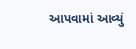આપવામાં આવ્યું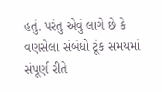હતું. પરંતુ એવું લાગે છે કે વણસેલા સંબંધો ટૂંક સમયમાં સંપૂર્ણ રીતે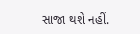સાજા થશે નહીં.